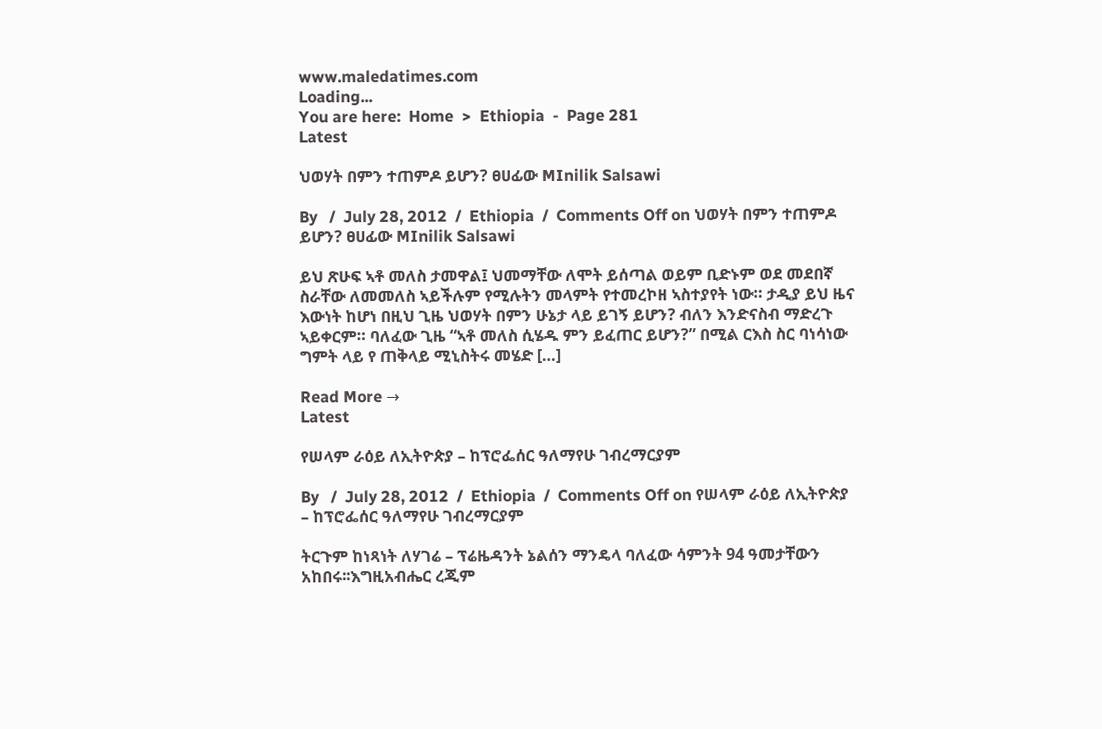www.maledatimes.com
Loading...
You are here:  Home  >  Ethiopia  -  Page 281
Latest

ህወሃት በምን ተጠምዶ ይሆን? ፀሀፊው MInilik Salsawi

By   /  July 28, 2012  /  Ethiopia  /  Comments Off on ህወሃት በምን ተጠምዶ ይሆን? ፀሀፊው MInilik Salsawi

ይህ ጽሁፍ ኣቶ መለስ ታመዋል፤ ህመማቸው ለሞት ይሰጣል ወይም ቢድኑም ወደ መደበኛ ስራቸው ለመመለስ ኣይችሉም የሚሉትን መላምት የተመረኮዘ ኣስተያየት ነው። ታዲያ ይህ ዜና እውነት ከሆነ በዚህ ጊዜ ህወሃት በምን ሁኔታ ላይ ይገኝ ይሆን? ብለን እንድናስብ ማድረጉ ኣይቀርም። ባለፈው ጊዜ “ኣቶ መለስ ሲሄዱ ምን ይፈጠር ይሆን?” በሚል ርእስ ስር ባነሳነው ግምት ላይ የ ጠቅላይ ሚኒስትሩ መሄድ […]

Read More →
Latest

የሠላም ራዕይ ለኢትዮጵያ – ከፕሮፌሰር ዓለማየሁ ገብረማርያም

By   /  July 28, 2012  /  Ethiopia  /  Comments Off on የሠላም ራዕይ ለኢትዮጵያ – ከፕሮፌሰር ዓለማየሁ ገብረማርያም

ትርጉም ከነጻነት ለሃገሬ – ፕሬዜዳንት ኔልሰን ማንዴላ ባለፈው ሳምንት 94 ዓመታቸውን አከበሩ፡፡እግዚአብሔር ረጂም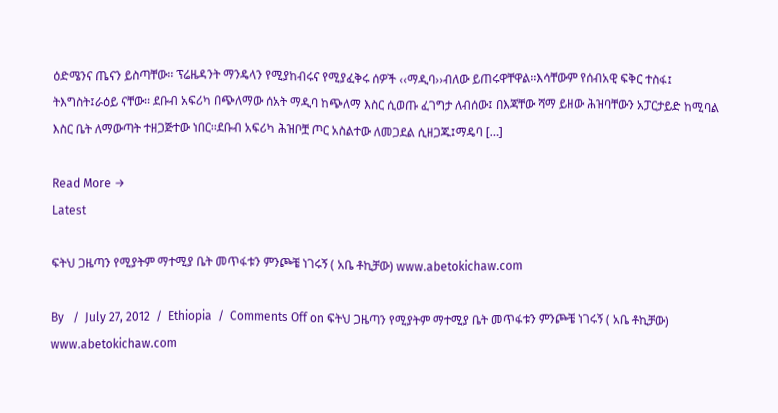ዕድሜንና ጤናን ይስጣቸው፡፡ ፕሬዜዳንት ማንዴላን የሚያከብሩና የሚያፈቅሩ ሰዎች ‹‹ማዲባ››ብለው ይጠሩዋቸዋል፡፡እሳቸውም የሰብአዊ ፍቅር ተስፋ፤ ትእግስት፤ራዕይ ናቸው፡፡ ደቡብ አፍሪካ በጭለማው ሰአት ማዲባ ከጭለማ እስር ሲወጡ ፈገግታ ለብሰው፤ በእጃቸው ሻማ ይዘው ሕዝባቸውን አፓርታይድ ከሚባል እስር ቤት ለማውጣት ተዘጋጅተው ነበር፡፡ደቡብ አፍሪካ ሕዝቦቿ ጦር አስልተው ለመጋደል ሲዘጋጁ፤ማዴባ […]

Read More →
Latest

ፍትህ ጋዜጣን የሚያትም ማተሚያ ቤት መጥፋቱን ምንጮቼ ነገሩኝ ( አቤ ቶኪቻው) www.abetokichaw.com

By   /  July 27, 2012  /  Ethiopia  /  Comments Off on ፍትህ ጋዜጣን የሚያትም ማተሚያ ቤት መጥፋቱን ምንጮቼ ነገሩኝ ( አቤ ቶኪቻው) www.abetokichaw.com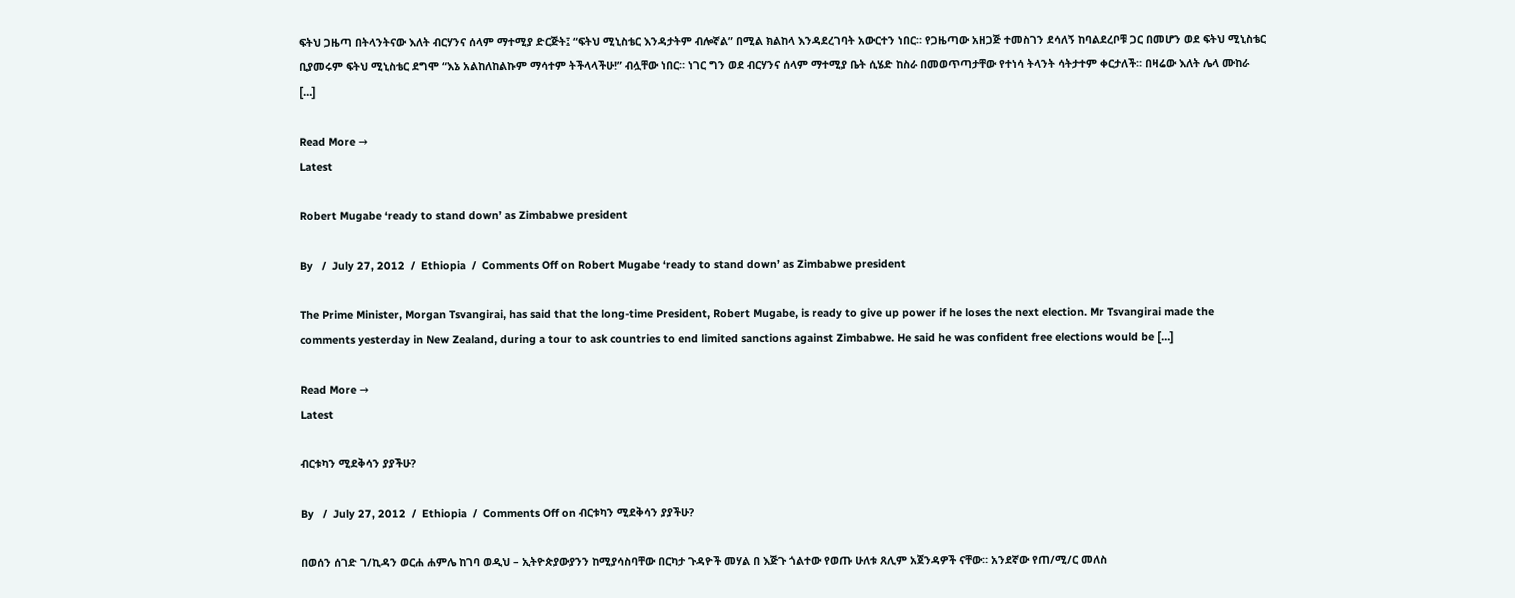ፍትህ ጋዜጣ በትላንትናው እለት ብርሃንና ሰላም ማተሚያ ድርጅት፤ “ፍትህ ሚኒስቴር እንዳታትም ብሎኛል” በሚል ክልከላ እንዳደረገባት አውርተን ነበር። የጋዜጣው አዘጋጅ ተመስገን ደሳለኝ ከባልደረቦቹ ጋር በመሆን ወደ ፍትህ ሚኒስቴር ቢያመሩም ፍትህ ሚኒስቴር ደግሞ “እኔ አልከለከልኩም ማሳተም ትችላላችሁ!” ብሏቸው ነበር። ነገር ግን ወደ ብርሃንና ሰላም ማተሚያ ቤት ሲሄድ ከስራ በመወጥጣታቸው የተነሳ ትላንት ሳትታተም ቀርታለች። በዛሬው እለት ሌላ ሙከራ […]

Read More →
Latest

Robert Mugabe ‘ready to stand down’ as Zimbabwe president

By   /  July 27, 2012  /  Ethiopia  /  Comments Off on Robert Mugabe ‘ready to stand down’ as Zimbabwe president

The Prime Minister, Morgan Tsvangirai, has said that the long-time President, Robert Mugabe, is ready to give up power if he loses the next election. Mr Tsvangirai made the comments yesterday in New Zealand, during a tour to ask countries to end limited sanctions against Zimbabwe. He said he was confident free elections would be […]

Read More →
Latest

ብርቱካን ሚደቅሳን ያያችሁ?

By   /  July 27, 2012  /  Ethiopia  /  Comments Off on ብርቱካን ሚደቅሳን ያያችሁ?

በወሰን ሰገድ ገ/ኪዳን ወርሐ ሐምሌ ከገባ ወዲህ – ኢትዮጵያውያንን ከሚያሳስባቸው በርካታ ጉዳዮች መሃል በ እጅጉ ጎልተው የወጡ ሁለቱ ጸሊም አጀንዳዎች ናቸው። አንደኛው የጠ/ሚ/ር መለስ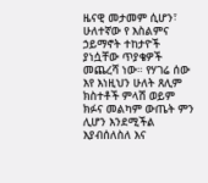ዜናዊ መታመም ሲሆን፣ ሁለተኛው የ እስልምና ኃይማኖት ተከታዮች ያነሷቸው ጥያቄዎች መጨረሻ ነው። የሃገሬ ሰው እየ እነዚህን ሁለት ጸሊም ክስተቶች ምላሽ ወይም ክፉና መልካም ውጤት ምን ሊሆን እንደሚችል እያብሰለስለ እና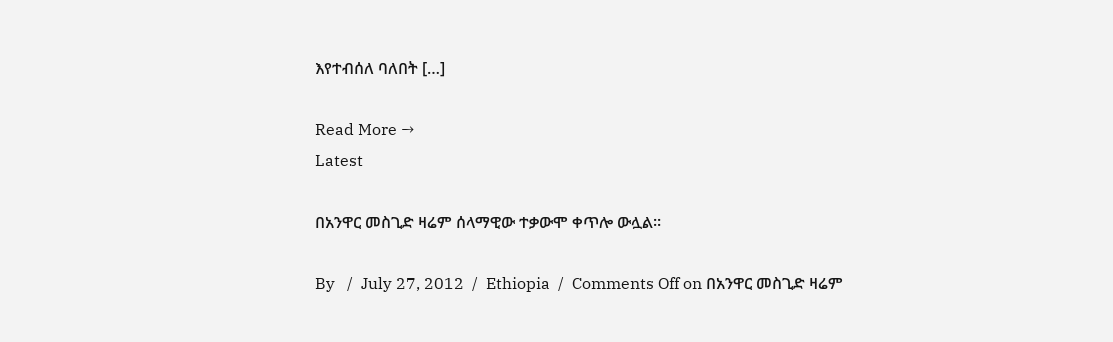እየተብሰለ ባለበት […]

Read More →
Latest

በአንዋር መስጊድ ዛሬም ሰላማዊው ተቃውሞ ቀጥሎ ውሏል።

By   /  July 27, 2012  /  Ethiopia  /  Comments Off on በአንዋር መስጊድ ዛሬም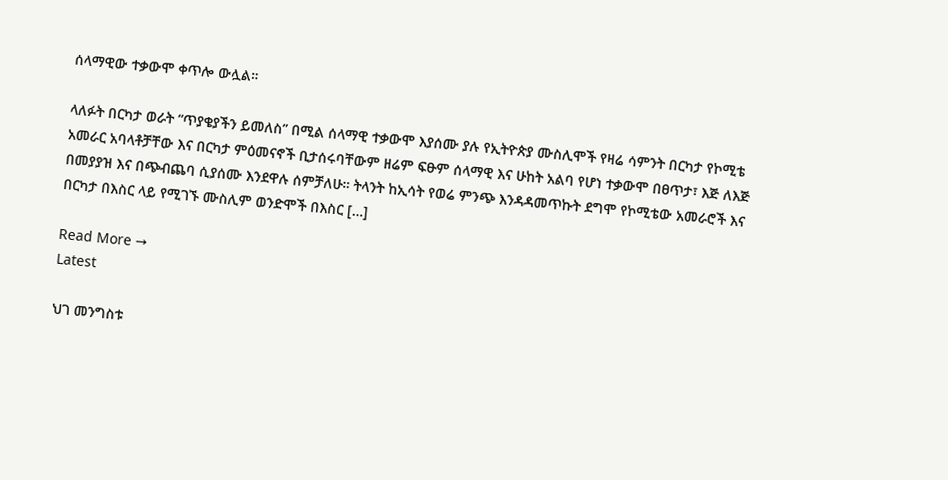ሰላማዊው ተቃውሞ ቀጥሎ ውሏል።

ላለፉት በርካታ ወራት “ጥያቄያችን ይመለስ” በሚል ሰላማዊ ተቃውሞ እያሰሙ ያሉ የኢትዮጵያ ሙስሊሞች የዛሬ ሳምንት በርካታ የኮሚቴ አመራር አባላቶቻቸው እና በርካታ ምዕመናኖች ቢታሰሩባቸውም ዘሬም ፍፁም ሰላማዊ እና ሁከት አልባ የሆነ ተቃውሞ በፀጥታ፣ እጅ ለእጅ በመያያዝ እና በጭብጨባ ሲያሰሙ እንደዋሉ ሰምቻለሁ። ትላንት ከኢሳት የወሬ ምንጭ እንዳዳመጥኩት ደግሞ የኮሚቴው አመራሮች እና በርካታ በእስር ላይ የሚገኙ ሙስሊም ወንድሞች በእስር […]

Read More →
Latest

ህገ መንግስቱ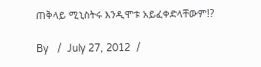ጠቅላይ ሚኒስትሩ እንዲሞቱ አይፈቀድላቸውም!?

By   /  July 27, 2012  /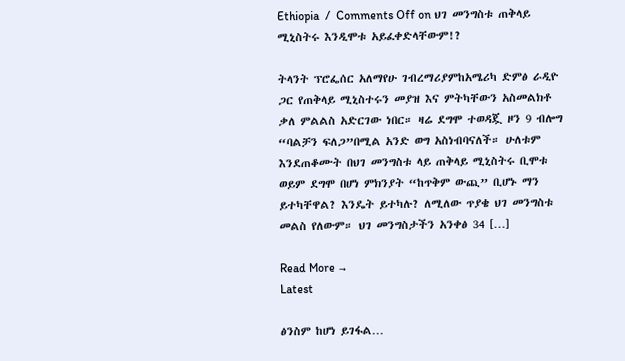Ethiopia  /  Comments Off on ህገ መንግስቱ ጠቅላይ ሚኒስትሩ እንዲሞቱ አይፈቀድላቸውም!?

ትላንት ፕሮፌሰር አለማየሁ ገብረማሪያምከአሜሪካ ድምፅ ራዲዮ ጋር የጠቅላይ ሚኒስተሩን መያዝ እና ምትካቸውን አስመልክቶ ቃለ ምልልስ አድርገው ነበር። ዛሬ ደግሞ ተወዳጇ ዞን 9 ብሎግ “ባልቻን ፍለጋ”በሚል አንድ ወግ አስነብባናለች። ሁለቱም እንደጠቆሙት በህገ መንግስቱ ላይ ጠቅላይ ሚኒስትሩ ቢሞቱ ወይም ደግሞ በሆነ ምክንያት “ከጥቅም ውጪ” ቢሆኑ ማን ይተካቸዋል? እንዴት ይተካሉ? ለሚለው ጥያቄ ህገ መንግስቱ መልስ የለውም። ህገ መንግስታችን አንቀፅ 34 […]

Read More →
Latest

ፅንስም ከሆነ ይገፋል…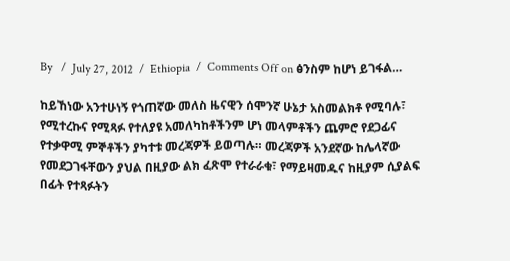By   /  July 27, 2012  /  Ethiopia  /  Comments Off on ፅንስም ከሆነ ይገፋል…

ከይኸነው አንተሁነኝ የጎጠኛው መለስ ዜናዊን ሰሞንኛ ሁኔታ አስመልክቶ የሚባሉ፣ የሚተረኩና የሚጻፉ የተለያዩ አመለካከቶችንም ሆነ መላምቶችን ጨምሮ የደጋፊና የተቃዋሚ ምኞቶችን ያካተቱ መረጃዎች ይወጣሉ። መረጃዎች አንደኛው ከሌላኛው የመደጋገፋቸውን ያህል በዚያው ልክ ፈጽሞ የተራራቁ፣ የማይዛመዱና ከዚያም ሲያልፍ በፊት የተጻፉትን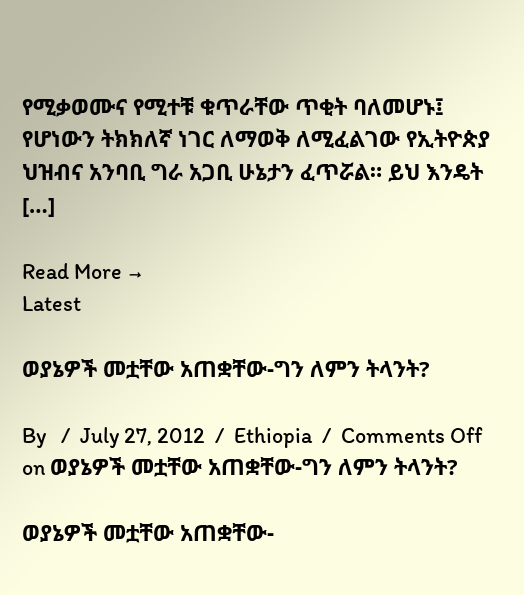የሚቃወሙና የሚተቹ ቁጥራቸው ጥቂት ባለመሆኑ፤ የሆነውን ትክክለኛ ነገር ለማወቅ ለሚፈልገው የኢትዮጵያ ህዝብና አንባቢ ግራ አጋቢ ሁኔታን ፈጥሯል። ይህ እንዴት […]

Read More →
Latest

ወያኔዎች መቷቸው አጠቋቸው-ግን ለምን ትላንት?

By   /  July 27, 2012  /  Ethiopia  /  Comments Off on ወያኔዎች መቷቸው አጠቋቸው-ግን ለምን ትላንት?

ወያኔዎች መቷቸው አጠቋቸው-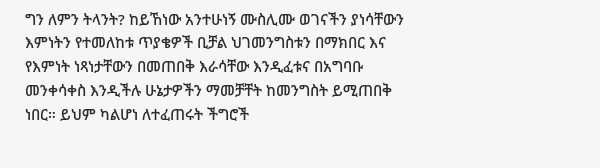ግን ለምን ትላንት? ከይኸነው አንተሁነኝ ሙስሊሙ ወገናችን ያነሳቸውን እምነትን የተመለከቱ ጥያቄዎች ቢቻል ህገመንግስቱን በማክበር እና የእምነት ነጻነታቸውን በመጠበቅ እራሳቸው እንዲፈቱና በአግባቡ መንቀሳቀስ እንዲችሉ ሁኔታዎችን ማመቻቸት ከመንግስት ይሚጠበቅ ነበር። ይህም ካልሆነ ለተፈጠሩት ችግሮች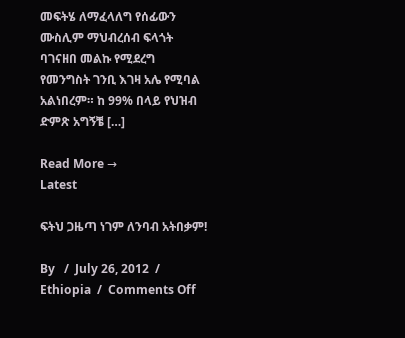መፍትሄ ለማፈላለግ የሰፊውን ሙስሊም ማህብረሰብ ፍላጎት ባገናዘበ መልኩ የሚደረግ የመንግስት ገንቢ እገዛ አሌ የሚባል አልነበረም። ከ 99% በላይ የህዝብ ድምጽ አግኝቼ […]

Read More →
Latest

ፍትህ ጋዜጣ ነገም ለንባብ አትበቃም!

By   /  July 26, 2012  /  Ethiopia  /  Comments Off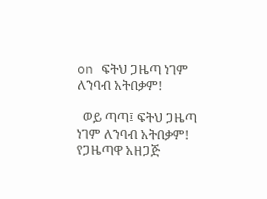on ፍትህ ጋዜጣ ነገም ለንባብ አትበቃም!

  ወይ ጣጣ፤ ፍትህ ጋዜጣ ነገም ለንባብ አትበቃም!   የጋዜጣዋ አዘጋጅ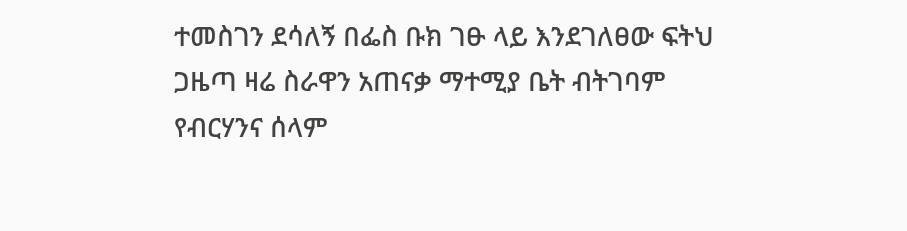ተመስገን ደሳለኝ በፌስ ቡክ ገፁ ላይ እንደገለፀው ፍትህ ጋዜጣ ዛሬ ስራዋን አጠናቃ ማተሚያ ቤት ብትገባም የብርሃንና ሰላም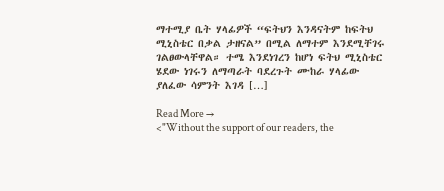ማተሚያ ቤት ሃላፊዎች “ፍትህን እንዳናትም ከፍትህ ሚኒስቴር በቃል ታዘናል” በሚል ለማተም እንደሚቸገሩ ገልፀውላቸዋል። ተሜ እንደነገረን ከሆነ ፍትህ ሚኒስቴር ሄደው ነገሩን ለማጣራት ባደረጉት ሙከራ ሃላፊው ያለፈው ሳምንት እገዳ […]

Read More →
<"Without the support of our readers, the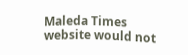Maleda Times website would not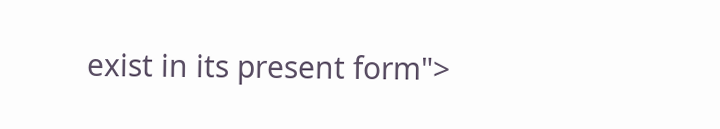exist in its present form">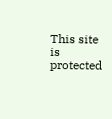This site is protected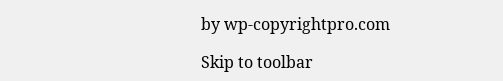by wp-copyrightpro.com

Skip to toolbar